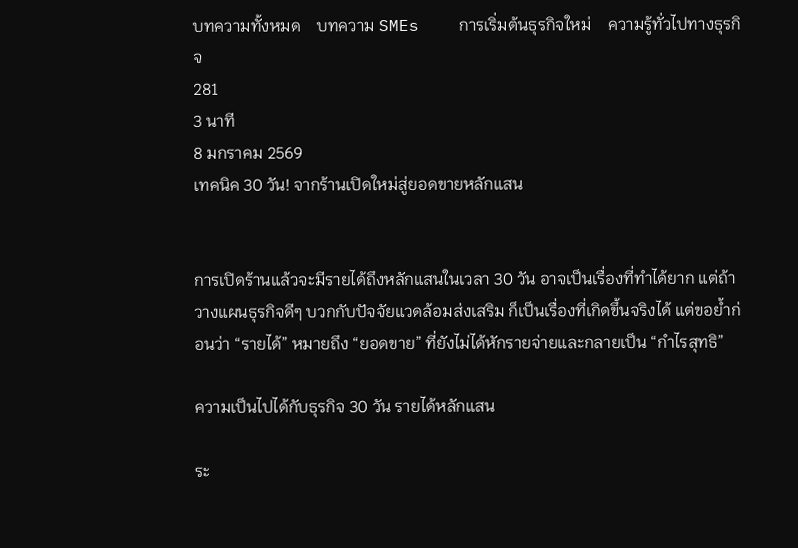บทความทั้งหมด    บทความ SMEs    การเริ่มต้นธุรกิจใหม่    ความรู้ทั่วไปทางธุรกิจ
281
3 นาที
8 มกราคม 2569
เทคนิค 30 วัน! จากร้านเปิดใหม่สู่ยอดขายหลักแสน


การเปิดร้านแล้วจะมีรายได้ถึงหลักแสนในเวลา 30 วัน อาจเป็นเรื่องที่ทำได้ยาก แต่ถ้าวางแผนธุรกิจดีๆ บวกกับปัจจัยแวดล้อมส่งเสริม ก็เป็นเรื่องที่เกิดขึ้นจริงได้ แต่ขอย้ำก่อนว่า “รายได้” หมายถึง “ยอดขาย” ที่ยังไม่ได้หักรายจ่ายและกลายเป็น “กำไรสุทธิ”

ความเป็นไปได้กับธุรกิจ 30 วัน รายได้หลักแสน

ระ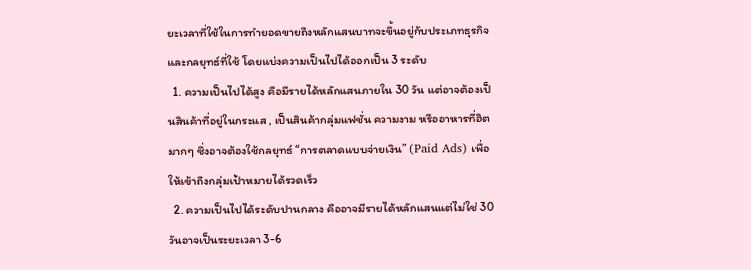ยะเวลาที่ใช้ในการทำยอดขายถึงหลักแสนบาทจะขึ้นอยู่กับประเภทธุรกิจและกลยุทธ์ที่ใช้ โดยแบ่งความเป็นไปได้ออกเป็น 3 ระดับ
  1. ความเป็นไปได้สูง คือมีรายได้หลักแสนภายใน 30 วัน แต่อาจต้องเป็นสินค้าที่อยู่ในกระแส , เป็นสินค้ากลุ่มแฟชั่น ความงาม หรืออาหารที่ฮิตมากๆ ซึ่งอาจต้องใช้กลยุทธ์ “การตลาดแบบจ่ายเงิน” (Paid Ads) เพื่อให้เข้าถึงกลุ่มเป้าหมายได้รวดเร็ว
  2. ความเป็นไปได้ระดับปานกลาง คืออาจมีรายได้หลักแสนแต่ไม่ใช่ 30 วันอาจเป็นระยะเวลา 3-6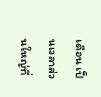เดือน เป็นเวลาส่วนใหญ่ที่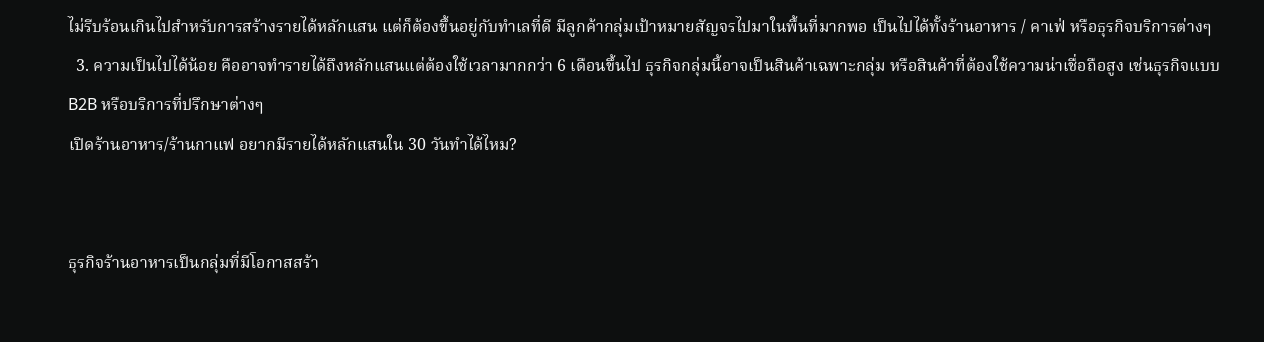ไม่รีบร้อนเกินไปสำหรับการสร้างรายได้หลักแสน แต่ก็ต้องขึ้นอยู่กับทำเลที่ดี มีลูกค้ากลุ่มเป้าหมายสัญจรไปมาในพื้นที่มากพอ เป็นไปได้ทั้งร้านอาหาร / คาเฟ่ หรือธุรกิจบริการต่างๆ
  3. ความเป็นไปได้น้อย คืออาจทำรายได้ถึงหลักแสนแต่ต้องใช้เวลามากกว่า 6 เดือนขึ้นไป ธุรกิจกลุ่มนี้อาจเป็นสินค้าเฉพาะกลุ่ม หรือสินค้าที่ต้องใช้ความน่าเชื่อถือสูง เช่นธุรกิจแบบ B2B หรือบริการที่ปรึกษาต่างๆ
เปิดร้านอาหาร/ร้านกาแฟ อยากมีรายได้หลักแสนใน 30 วันทำได้ไหม?


ธุรกิจร้านอาหารเป็นกลุ่มที่มีโอกาสสร้า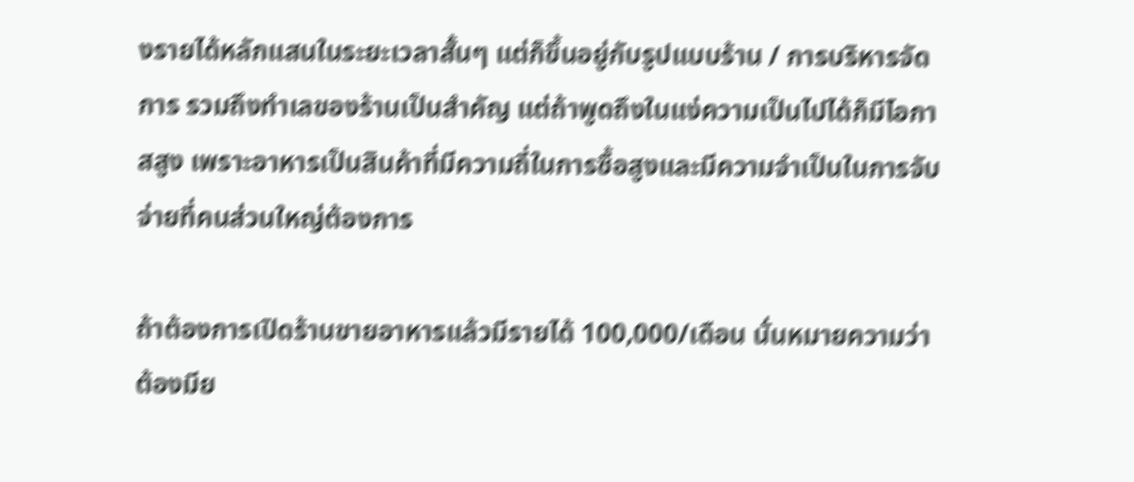งรายได้หลักแสนในระยะเวลาสั้นๆ แต่ก็ขึ้นอยู่กับรูปแบบร้าน / การบริหารจัดการ รวมถึงทำเลของร้านเป็นสำคัญ แต่ถ้าพูดถึงในแง่ความเป็นไปได้ก็มีโอกาสสูง เพราะอาหารเป็นสินค้าที่มีความถี่ในการซื้อสูงและมีความจำเป็นในการจับจ่ายที่คนส่วนใหญ่ต้องการ

ถ้าต้องการเปิดร้านขายอาหารแล้วมีรายได้ 100,000/เดือน นั่นหมายความว่า ต้องมีย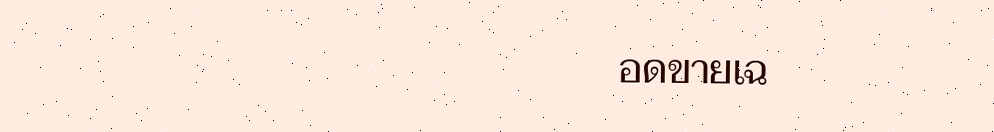อดขายเฉ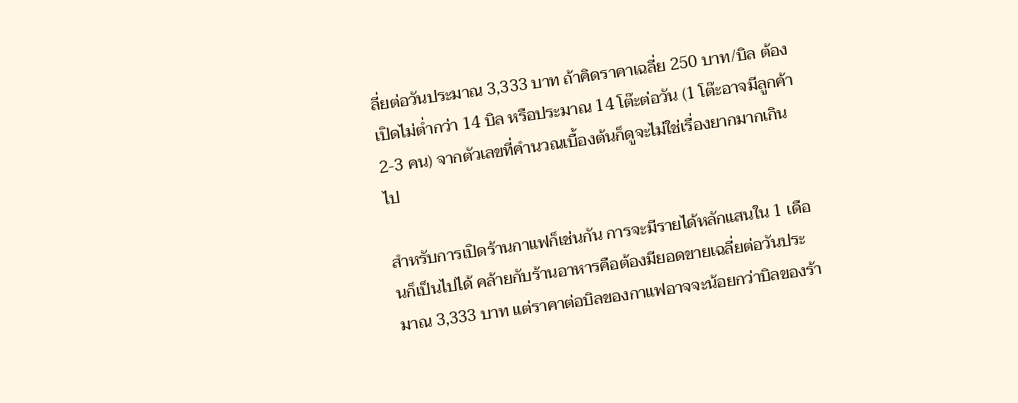ลี่ยต่อวันประมาณ 3,333 บาท ถ้าคิดราคาเฉลี่ย 250 บาท/บิล ต้องเปิดไม่ต่ำกว่า 14 บิล หรือประมาณ 14 โต๊ะต่อวัน (1 โต๊ะอาจมีลูกค้า 2-3 คน) จากตัวเลขที่คำนวณเบื้องต้นก็ดูจะไม่ใช่เรื่องยากมากเกินไป

สำหรับการเปิดร้านกาแฟก็เช่นกัน การจะมีรายได้หลักแสนใน 1 เดือนก็เป็นไปได้ คล้ายกับร้านอาหารคือต้องมียอดขายเฉลี่ยต่อวันประมาณ 3,333 บาท แต่ราคาต่อบิลของกาแฟอาจจะน้อยกว่าบิลของร้า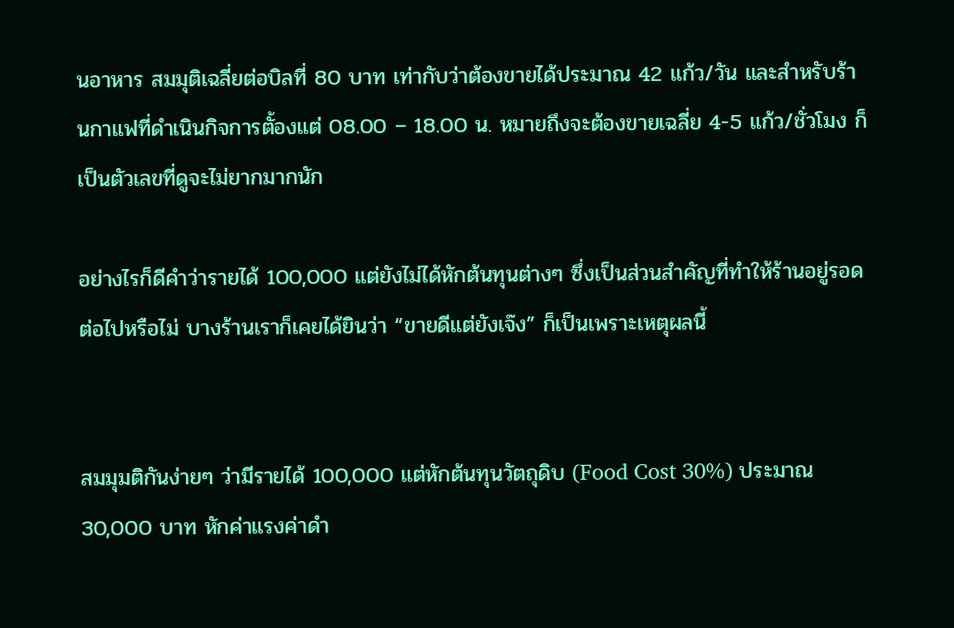นอาหาร สมมุติเฉลี่ยต่อบิลที่ 80 บาท เท่ากับว่าต้องขายได้ประมาณ 42 แก้ว/วัน และสำหรับร้านกาแฟที่ดำเนินกิจการตั้องแต่ 08.00 – 18.00 น. หมายถึงจะต้องขายเฉลี่ย 4-5 แก้ว/ชั่วโมง ก็เป็นตัวเลขที่ดูจะไม่ยากมากนัก

อย่างไรก็ดีคำว่ารายได้ 100,000 แต่ยังไม่ได้หักต้นทุนต่างๆ ซึ่งเป็นส่วนสำคัญที่ทำให้ร้านอยู่รอดต่อไปหรือไม่ บางร้านเราก็เคยได้ยินว่า “ขายดีแต่ยังเจ๊ง” ก็เป็นเพราะเหตุผลนี้


สมมุมติกันง่ายๆ ว่ามีรายได้ 100,000 แต่หักต้นทุนวัตถุดิบ (Food Cost 30%) ประมาณ 30,000 บาท หักค่าแรงค่าดำ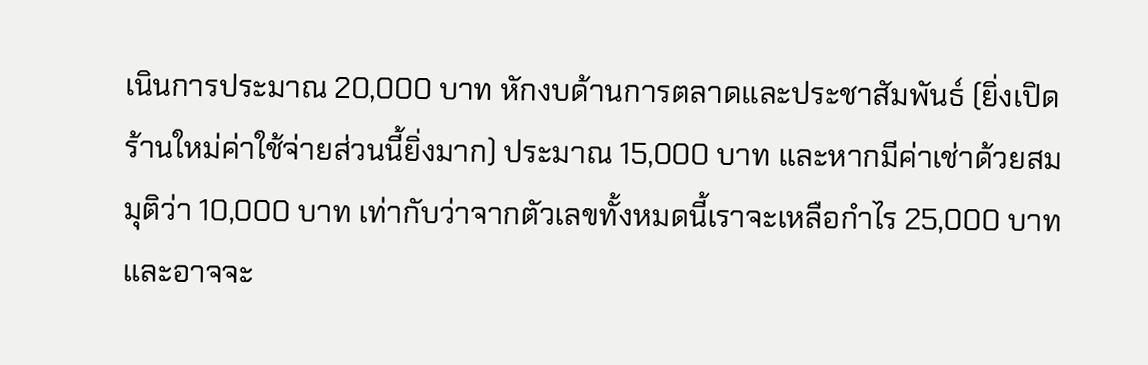เนินการประมาณ 20,000 บาท หักงบด้านการตลาดและประชาสัมพันธ์ (ยิ่งเปิดร้านใหม่ค่าใช้จ่ายส่วนนี้ยิ่งมาก) ประมาณ 15,000 บาท และหากมีค่าเช่าด้วยสมมุติว่า 10,000 บาท เท่ากับว่าจากตัวเลขทั้งหมดนี้เราจะเหลือกำไร 25,000 บาท และอาจจะ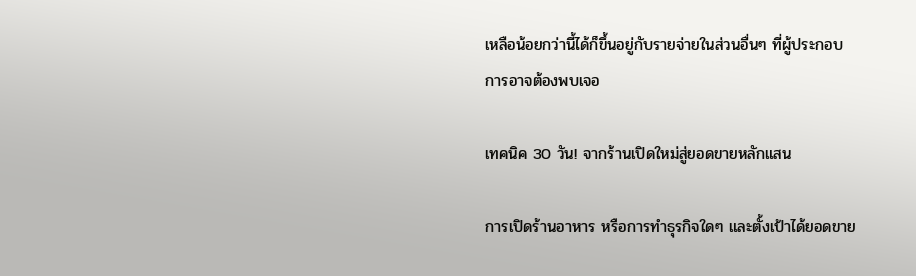เหลือน้อยกว่านี้ได้ก็ขึ้นอยู่กับรายจ่ายในส่วนอื่นๆ ที่ผู้ประกอบการอาจต้องพบเจอ

เทคนิค 30 วัน! จากร้านเปิดใหม่สู่ยอดขายหลักแสน

การเปิดร้านอาหาร หรือการทำธุรกิจใดๆ และตั้งเป้าได้ยอดขาย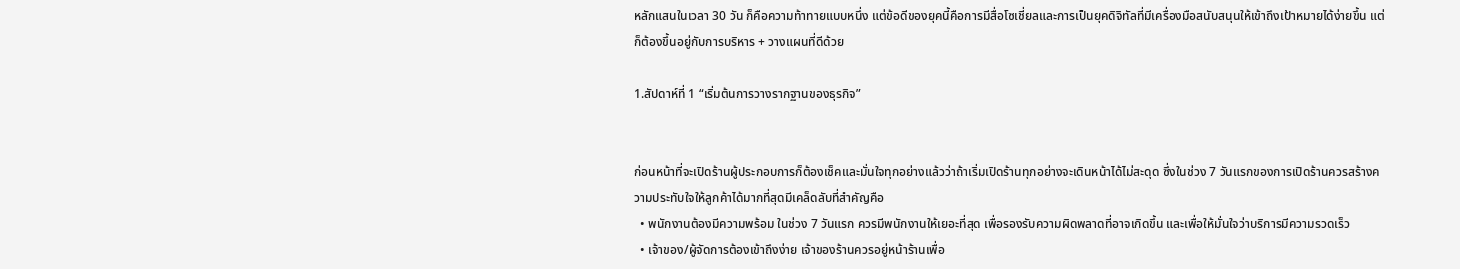หลักแสนในเวลา 30 วัน ก็คือความท้าทายแบบหนึ่ง แต่ข้อดีของยุคนี้คือการมีสื่อโซเชี่ยลและการเป็นยุคดิจิทัลที่มีเครื่องมือสนับสนุนให้เข้าถึงเป้าหมายได้ง่ายขึ้น แต่ก็ต้องขึ้นอยู่กับการบริหาร + วางแผนที่ดีด้วย

1.สัปดาห์ที่ 1 “เริ่มต้นการวางรากฐานของธุรกิจ”


ก่อนหน้าที่จะเปิดร้านผู้ประกอบการก็ต้องเช็คและมั่นใจทุกอย่างแล้วว่าถ้าเริ่มเปิดร้านทุกอย่างจะเดินหน้าได้ไม่สะดุด ซึ่งในช่วง 7 วันแรกของการเปิดร้านควรสร้างความประทับใจให้ลูกค้าได้มากที่สุดมีเคล็ดลับที่สำคัญคือ
  • พนักงานต้องมีความพร้อม ในช่วง 7 วันแรก ควรมีพนักงานให้เยอะที่สุด เพื่อรองรับความผิดพลาดที่อาจเกิดขึ้น และเพื่อให้มั่นใจว่าบริการมีความรวดเร็ว
  • เจ้าของ/ผู้จัดการต้องเข้าถึงง่าย เจ้าของร้านควรอยู่หน้าร้านเพื่อ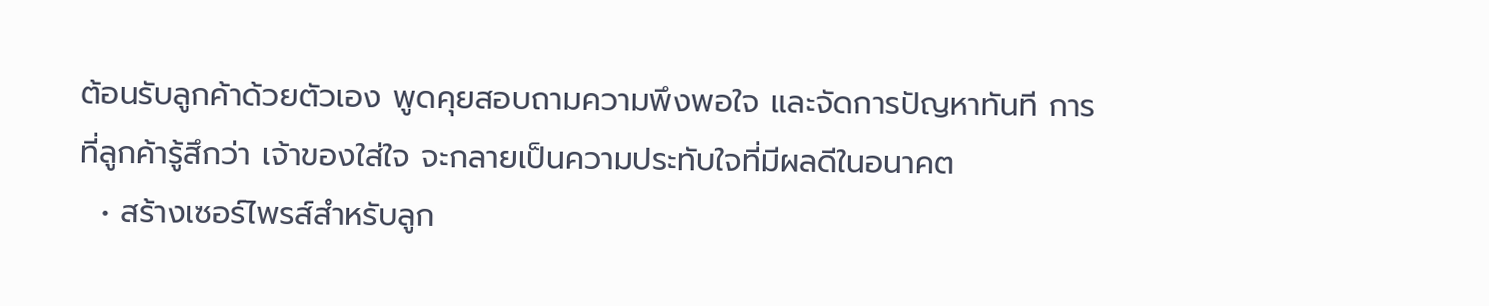ต้อนรับลูกค้าด้วยตัวเอง พูดคุยสอบถามความพึงพอใจ และจัดการปัญหาทันที การที่ลูกค้ารู้สึกว่า เจ้าของใส่ใจ จะกลายเป็นความประทับใจที่มีผลดีในอนาคต
  • สร้างเซอร์ไพรส์สำหรับลูก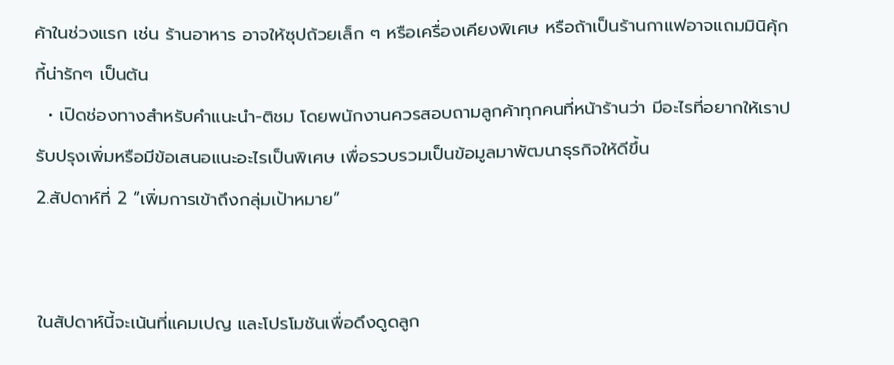ค้าในช่วงแรก เช่น ร้านอาหาร อาจให้ซุปถ้วยเล็ก ๆ หรือเครื่องเคียงพิเศษ หรือถ้าเป็นร้านกาแฟอาจแถมมินิคุ้กกี้น่ารักๆ เป็นต้น
  • เปิดช่องทางสำหรับคำแนะนำ-ติชม โดยพนักงานควรสอบถามลูกค้าทุกคนที่หน้าร้านว่า มีอะไรที่อยากให้เราปรับปรุงเพิ่มหรือมีข้อเสนอแนะอะไรเป็นพิเศษ เพื่อรวบรวมเป็นข้อมูลมาพัฒนาธุรกิจให้ดีขึ้น
2.สัปดาห์ที่ 2 “เพิ่มการเข้าถึงกลุ่มเป้าหมาย”


ในสัปดาห์นี้จะเน้นที่แคมเปญ และโปรโมชันเพื่อดึงดูดลูก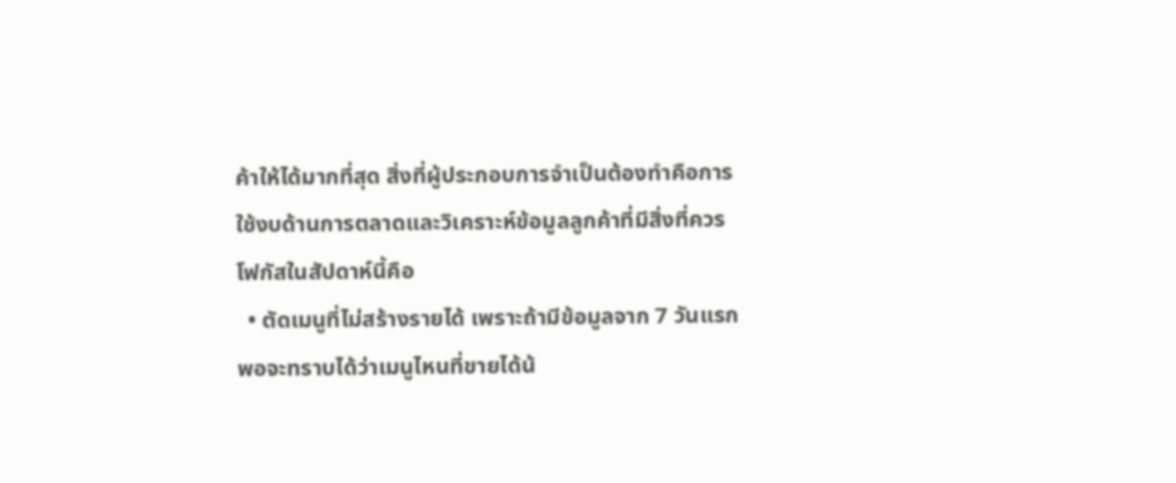ค้าให้ได้มากที่สุด สิ่งที่ผู้ประกอบการจำเป็นต้องทำคือการใช้งบด้านการตลาดและวิเคราะห์ข้อมูลลูกค้าที่มีสิ่งที่ควรโฟกัสในสัปดาห์นี้คือ
  • ตัดเมนูที่ไม่สร้างรายได้ เพราะถ้ามีข้อมูลจาก 7 วันแรกพอจะทราบได้ว่าเมนูไหนที่ขายได้น้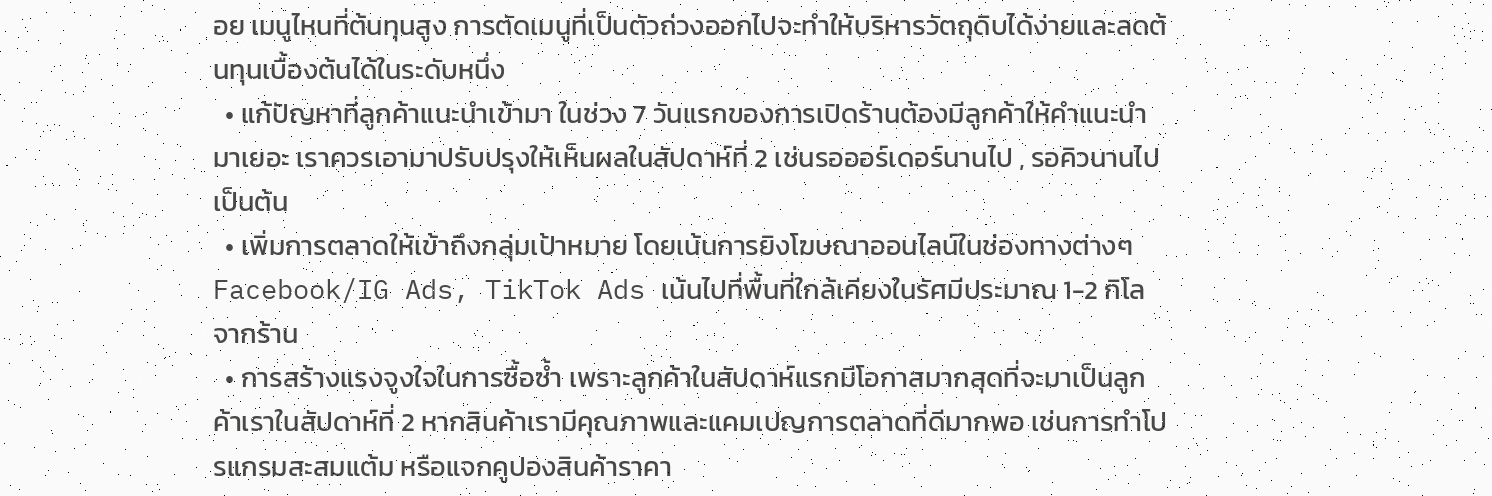อย เมนูไหนที่ต้นทุนสูง การตัดเมนูที่เป็นตัวถ่วงออกไปจะทำให้บริหารวัตถุดิบได้ง่ายและลดต้นทุนเบื้องต้นได้ในระดับหนึ่ง
  • แก้ปัญหาที่ลูกค้าแนะนำเข้ามา ในช่วง 7 วันแรกของการเปิดร้านต้องมีลูกค้าให้คำแนะนำมาเยอะ เราควรเอามาปรับปรุงให้เห็นผลในสัปดาห์ที่ 2 เช่นรอออร์เดอร์นานไป , รอคิวนานไป เป็นต้น
  • เพิ่มการตลาดให้เข้าถึงกลุ่มเป้าหมาย โดยเน้นการยิงโฆษณาออนไลน์ในช่องทางต่างๆ Facebook/IG Ads, TikTok Ads เน้นไปที่พื้นที่ใกล้เคียงในรัศมีประมาณ 1-2 กิโลจากร้าน
  • การสร้างแรงจูงใจในการซื้อซ้ำ เพราะลูกค้าในสัปดาห์แรกมีโอกาสมากสุดที่จะมาเป็นลูกค้าเราในสัปดาห์ที่ 2 หากสินค้าเรามีคุณภาพและแคมเปญการตลาดที่ดีมากพอ เช่นการทำโปรแกรมสะสมแต้ม หรือแจกคูปองสินค้าราคา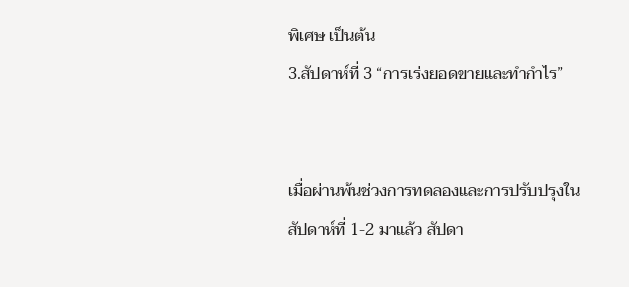พิเศษ เป็นต้น
3.สัปดาห์ที่ 3 “การเร่งยอดขายและทำกำไร”


เมื่อผ่านพ้นช่วงการทดลองและการปรับปรุงในสัปดาห์ที่ 1-2 มาแล้ว สัปดา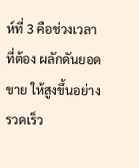ห์ที่ 3 คือช่วงเวลาที่ต้อง ผลักดันยอดขาย ให้สูงขึ้นอย่างรวดเร็ว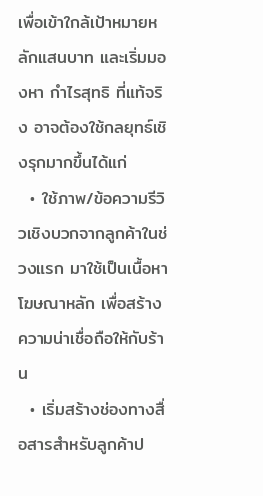เพื่อเข้าใกล้เป้าหมายหลักแสนบาท และเริ่มมองหา กำไรสุทธิ ที่แท้จริง อาจต้องใช้กลยุทธ์เชิงรุกมากขึ้นได้แก่
  • ใช้ภาพ/ข้อความรีวิวเชิงบวกจากลูกค้าในช่วงแรก มาใช้เป็นเนื้อหาโฆษณาหลัก เพื่อสร้างความน่าเชื่อถือให้กับร้าน
  • เริ่มสร้างช่องทางสื่อสารสำหรับลูกค้าป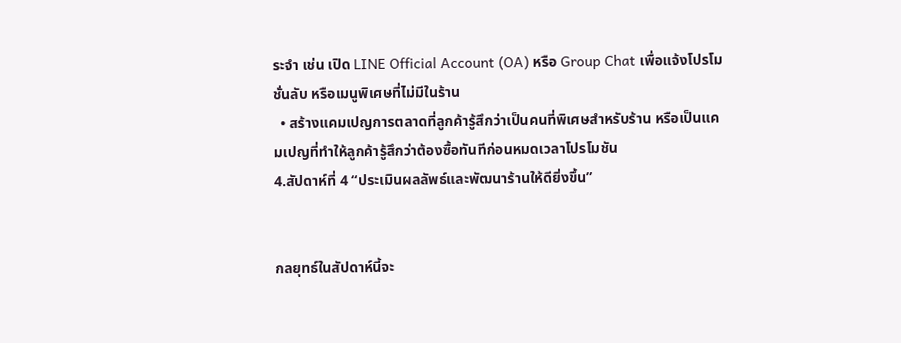ระจำ เช่น เปิด LINE Official Account (OA) หรือ Group Chat เพื่อแจ้งโปรโมชั่นลับ หรือเมนูพิเศษที่ไม่มีในร้าน
  • สร้างแคมเปญการตลาดที่ลูกค้ารู้สึกว่าเป็นคนที่พิเศษสำหรับร้าน หรือเป็นแคมเปญที่ทำให้ลูกค้ารู้สึกว่าต้องซื้อทันทีก่อนหมดเวลาโปรโมชัน
4.สัปดาห์ที่ 4 “ประเมินผลลัพธ์และพัฒนาร้านให้ดียิ่งขึ้น”


กลยุทธ์ในสัปดาห์นี้จะ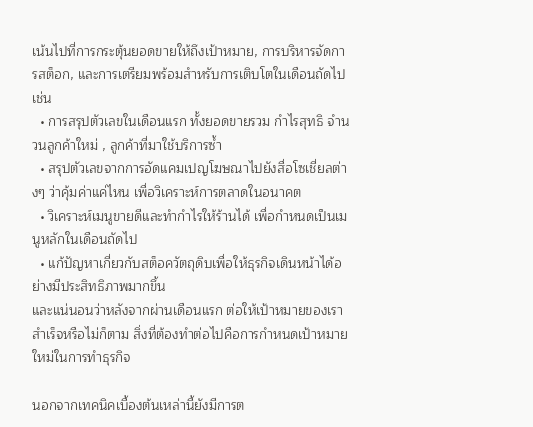เน้นไปที่การกระตุ้นยอดขายให้ถึงเป้าหมาย, การบริหารจัดการสต็อก, และการเตรียมพร้อมสำหรับการเติบโตในเดือนถัดไป เช่น
  • การสรุปตัวเลขในเดือนแรก ทั้งยอดขายรวม กำไรสุทธิ จำนวนลูกค้าใหม่ , ลูกค้าที่มาใช้บริการซ้ำ
  • สรุปตัวเลขจากการอัดแคมเปญโฆษณาไปยังสื่อโซเชี่ยลต่างๆ ว่าคุ้มค่าแค่ไหน เพื่อวิเคราะห์การตลาดในอนาคต
  • วิเคราะห์เมนูขายดีและทำกำไรให้ร้านได้ เพื่อกำหนดเป็นเมนูหลักในเดือนถัดไป
  • แก้ปัญหาเกี่ยวกับสต็อควัตถุดิบเพื่อให้ธุรกิจเดินหน้าได้อย่างมีประสิทธิภาพมากขึ้น
และแน่นอนว่าหลังจากผ่านเดือนแรก ต่อให้เป้าหมายของเราสำเร็จหรือไม่ก็ตาม สิ่งที่ต้องทำต่อไปคือการกำหนดเป้าหมายใหม่ในการทำธุรกิจ

นอกจากเทคนิคเบื้องต้นเหล่านี้ยังมีการต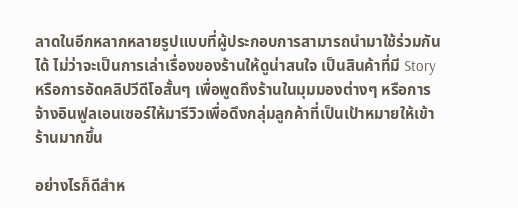ลาดในอีกหลากหลายรูปแบบที่ผู้ประกอบการสามารถนำมาใช้ร่วมกันได้ ไม่ว่าจะเป็นการเล่าเรื่องของร้านให้ดูน่าสนใจ เป็นสินค้าที่มี Story หรือการอัดคลิปวีดีโอสั้นๆ เพื่อพูดถึงร้านในมุมมองต่างๆ หรือการจ้างอินฟูลเอนเซอร์ให้มารีวิวเพื่อดึงกลุ่มลูกค้าที่เป็นเป้าหมายให้เข้าร้านมากขึ้น

อย่างไรก็ดีสำห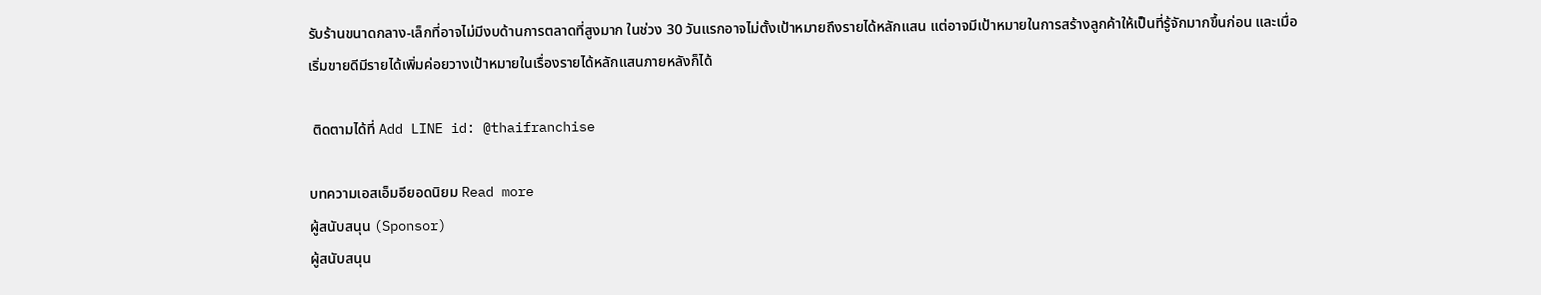รับร้านขนาดกลาง-เล็กที่อาจไม่มีงบด้านการตลาดที่สูงมาก ในช่วง 30 วันแรกอาจไม่ตั้งเป้าหมายถึงรายได้หลักแสน แต่อาจมีเป้าหมายในการสร้างลูกค้าให้เป็นที่รู้จักมากขึ้นก่อน และเมื่อเริ่มขายดีมีรายได้เพิ่มค่อยวางเป้าหมายในเรื่องรายได้หลักแสนภายหลังก็ได้

 ติดตามได้ที่ Add LINE id: @thaifranchise

บทความเอสเอ็มอียอดนิยม Read more
ผู้สนับสนุน (Sponsor)
ผู้สนับสนุน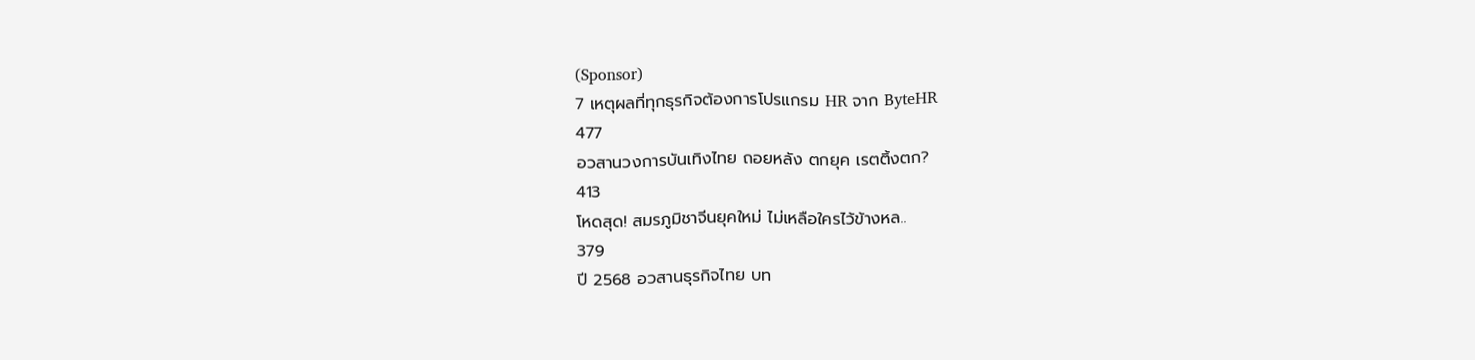(Sponsor)
7 เหตุผลที่ทุกธุรกิจต้องการโปรแกรม HR จาก ByteHR
477
อวสานวงการบันเทิงไทย ถอยหลัง ตกยุค เรตติ้งตก?
413
โหดสุด! สมรภูมิชาจีนยุคใหม่ ไม่เหลือใครไว้ข้างหล..
379
ปี 2568 อวสานธุรกิจไทย บท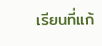เรียนที่แก้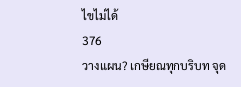ไขไม่ได้
376
วางแผน? เกษียณทุกบริบท จุด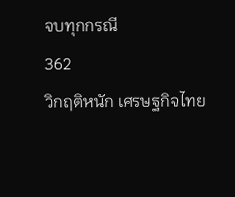จบทุกกรณี
362
วิกฤติหนัก เศรษฐกิจไทย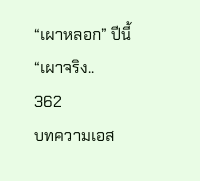“เผาหลอก” ปีนี้ “เผาจริง..
362
บทความเอส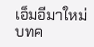เอ็มอีมาใหม่
บทค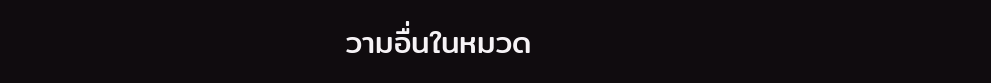วามอื่นในหมวด